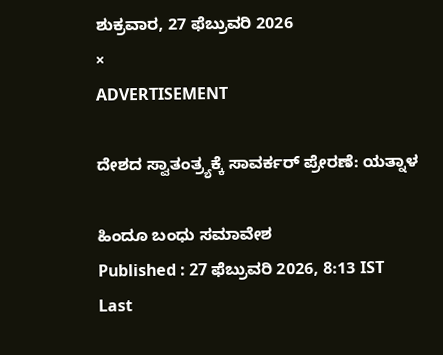ಶುಕ್ರವಾರ, 27 ಫೆಬ್ರುವರಿ 2026
×
ADVERTISEMENT

ದೇಶದ ಸ್ವಾತಂತ್ರ್ಯಕ್ಕೆ ಸಾವರ್ಕರ್‌ ಪ್ರೇರಣೆ: ಯತ್ನಾಳ

ಹಿಂದೂ ಬಂಧು ಸಮಾವೇಶ
Published : 27 ಫೆಬ್ರುವರಿ 2026, 8:13 IST
Last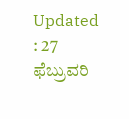Updated : 27 ಫೆಬ್ರುವರಿ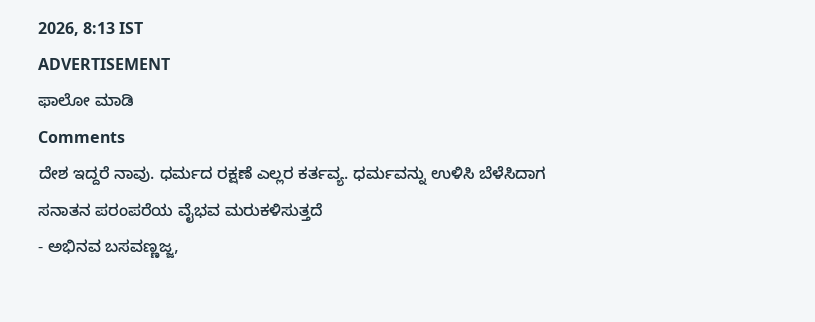2026, 8:13 IST
ADVERTISEMENT
ಫಾಲೋ ಮಾಡಿ
Comments
ದೇಶ ಇದ್ದರೆ ನಾವು. ಧರ್ಮದ ರಕ್ಷಣೆ‌ ಎಲ್ಲರ ಕರ್ತವ್ಯ. ಧರ್ಮವನ್ನು ಉಳಿಸಿ ಬೆಳೆಸಿದಾಗ ಸನಾತನ ಪರಂಪರೆಯ ವೈಭವ ಮರುಕಳಿಸುತ್ತದೆ
- ಅಭಿನವ ಬಸವಣ್ಣಜ್ಜ,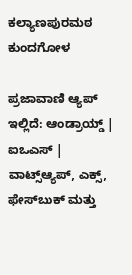ಕಲ್ಯಾಣಪುರಮಠ ಕುಂದಗೋಳ

ಪ್ರಜಾವಾಣಿ ಆ್ಯಪ್ ಇಲ್ಲಿದೆ: ಆಂಡ್ರಾಯ್ಡ್ | ಐಒಎಸ್ | ವಾಟ್ಸ್ಆ್ಯಪ್, ಎಕ್ಸ್, ಫೇಸ್‌ಬುಕ್ ಮತ್ತು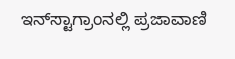ಇನ್‌ಸ್ಟಾಗ್ರಾಂನಲ್ಲಿ ಪ್ರಜಾವಾಣಿ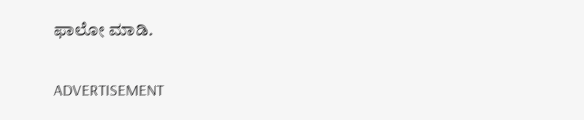ಫಾಲೋ ಮಾಡಿ.

ADVERTISEMENT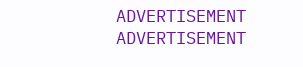ADVERTISEMENT
ADVERTISEMENT